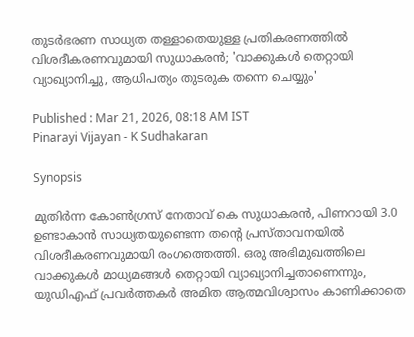തുടര്‍ഭരണ സാധ്യത തള്ളാതെയുള്ള പ്രതികരണത്തിൽ വിശദീകരണവുമായി സുധാകരൻ; 'വാക്കുകൾ തെറ്റായി വ്യാഖ്യാനിച്ചു, ആധിപത്യം തുടരുക തന്നെ ചെയ്യും'

Published : Mar 21, 2026, 08:18 AM IST
Pinarayi Vijayan - K Sudhakaran

Synopsis

മുതിർന്ന കോൺഗ്രസ് നേതാവ് കെ സുധാകരൻ, പിണറായി 3.0 ഉണ്ടാകാൻ സാധ്യതയുണ്ടെന്ന തന്റെ പ്രസ്താവനയിൽ വിശദീകരണവുമായി രംഗത്തെത്തി. ഒരു അഭിമുഖത്തിലെ വാക്കുകൾ മാധ്യമങ്ങൾ തെറ്റായി വ്യാഖ്യാനിച്ചതാണെന്നും, യുഡിഎഫ് പ്രവർത്തകർ അമിത ആത്മവിശ്വാസം കാണിക്കാതെ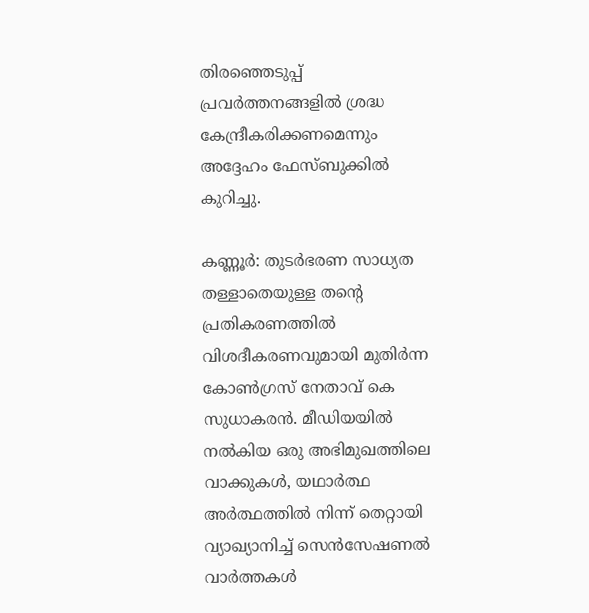തിരഞ്ഞെടുപ്പ് പ്രവർത്തനങ്ങളിൽ ശ്രദ്ധ കേന്ദ്രീകരിക്കണമെന്നും അദ്ദേഹം ഫേസ്ബുക്കിൽ കുറിച്ചു.

കണ്ണൂര്‍: തുടര്‍ഭരണ സാധ്യത തള്ളാതെയുള്ള തന്‍റെ പ്രതികരണത്തിൽ വിശദീകരണവുമായി മുതിര്‍ന്ന കോൺഗ്രസ് നേതാവ് കെ സുധാകരൻ. മീഡിയയിൽ നൽകിയ ഒരു അഭിമുഖത്തിലെ വാക്കുകൾ, യഥാർത്ഥ അർത്ഥത്തിൽ നിന്ന് തെറ്റായി വ്യാഖ്യാനിച്ച് സെൻസേഷണല്‍ വാർത്തകൾ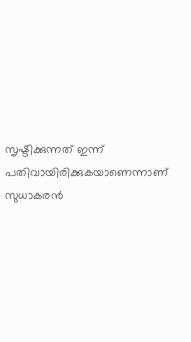സൃഷ്ടിക്കുന്നത് ഇന്ന് പതിവായിരിക്കുകയാണെന്നാണ് സുധാകരൻ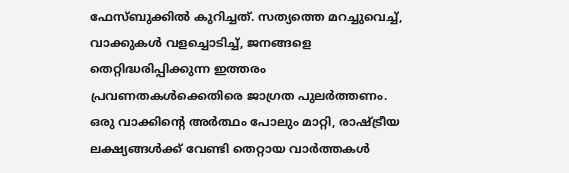ഫേസ്ബുക്കിൽ കുറിച്ചത്. സത്യത്തെ മറച്ചുവെച്ച്, വാക്കുകൾ വളച്ചൊടിച്ച്, ജനങ്ങളെ തെറ്റിദ്ധരിപ്പിക്കുന്ന ഇത്തരം പ്രവണതകൾക്കെതിരെ ജാഗ്രത പുലർത്തണം. ഒരു വാക്കിന്‍റെ അർത്ഥം പോലും മാറ്റി, രാഷ്ട്രീയ ലക്ഷ്യങ്ങൾക്ക് വേണ്ടി തെറ്റായ വാർത്തകൾ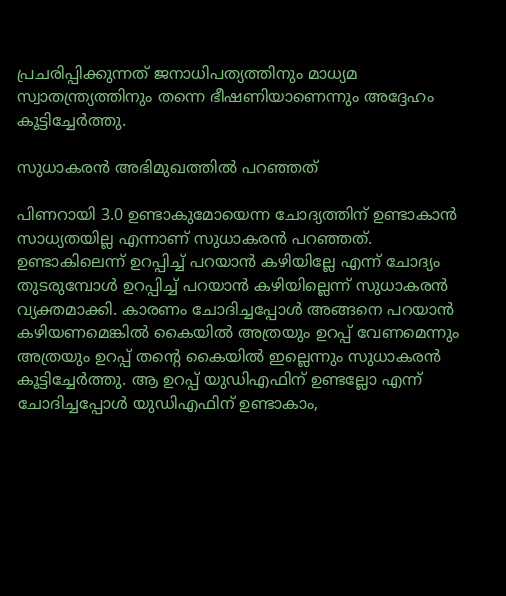പ്രചരിപ്പിക്കുന്നത് ജനാധിപത്യത്തിനും മാധ്യമ സ്വാതന്ത്ര്യത്തിനും തന്നെ ഭീഷണിയാണെന്നും അദ്ദേഹം കൂട്ടിച്ചേർത്തു.

സുധാകരൻ അഭിമുഖത്തിൽ പറഞ്ഞത്

പിണറായി 3.0 ഉണ്ടാകുമോയെന്ന ചോദ്യത്തിന് ഉണ്ടാകാൻ സാധ്യതയില്ല എന്നാണ് സുധാകരൻ പറഞ്ഞത്. ഉണ്ടാകിലെന്ന് ഉറപ്പിച്ച് പറയാൻ കഴിയില്ലേ എന്ന് ചോദ്യം തുടരുമ്പോൾ ഉറപ്പിച്ച് പറയാൻ കഴിയില്ലെന്ന് സുധാകരൻ വ്യക്തമാക്കി. കാരണം ചോദിച്ചപ്പോൾ അങ്ങനെ പറയാൻ കഴിയണമെങ്കിൽ കൈയിൽ അത്രയും ഉറപ്പ് വേണമെന്നും അത്രയും ഉറപ്പ് തന്‍റെ കൈയിൽ ഇല്ലെന്നും സുധാകരൻ കൂട്ടിച്ചേർത്തു. ആ ഉറപ്പ് യുഡിഎഫിന് ഉണ്ടല്ലോ എന്ന് ചോദിച്ചപ്പോൾ യുഡിഎഫിന് ഉണ്ടാകാം,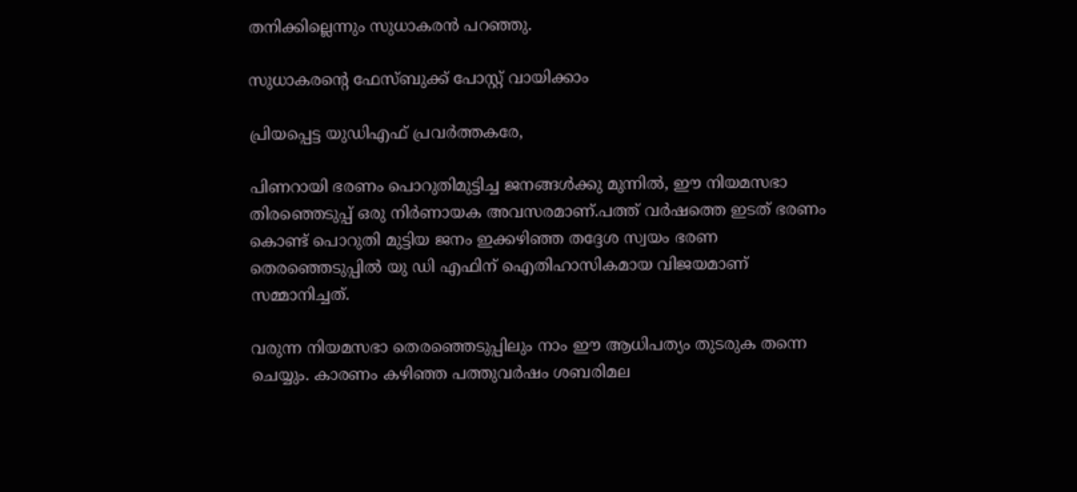തനിക്കില്ലെന്നും സുധാകരൻ പറഞ്ഞു.

സുധാകരന്‍റെ ഫേസ്ബുക്ക് പോസ്റ്റ് വായിക്കാം

പ്രിയപ്പെട്ട യുഡിഎഫ് പ്രവർത്തകരേ,

പിണറായി ഭരണം പൊറുതിമുട്ടിച്ച ജനങ്ങൾക്കു മുന്നിൽ, ഈ നിയമസഭാ തിരഞ്ഞെടുപ്പ് ഒരു നിർണായക അവസരമാണ്.പത്ത് വർഷത്തെ ഇടത് ഭരണം കൊണ്ട് പൊറുതി മുട്ടിയ ജനം ഇക്കഴിഞ്ഞ തദ്ദേശ സ്വയം ഭരണ തെരഞ്ഞെടുപ്പിൽ യു ഡി എഫിന് ഐതിഹാസികമായ വിജയമാണ് സമ്മാനിച്ചത്.

വരുന്ന നിയമസഭാ തെരഞ്ഞെടുപ്പിലും നാം ഈ ആധിപത്യം തുടരുക തന്നെ ചെയ്യും. കാരണം കഴിഞ്ഞ പത്തുവർഷം ശബരിമല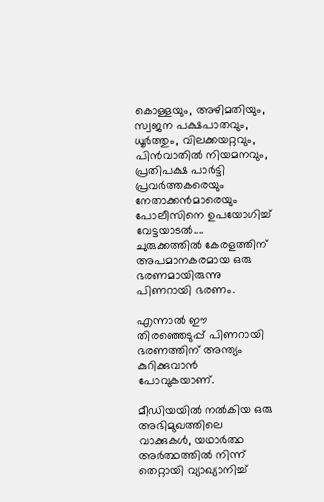കൊള്ളയും, അഴിമതിയും, സ്വജന പക്ഷപാതവും, ധൂർത്തും, വിലക്കയറ്റവും, പിൻവാതിൽ നിയമനവും, പ്രതിപക്ഷ പാർട്ടി പ്രവർത്തകരെയും നേതാക്കൻമാരെയും പോലീസിനെ ഉപയോഗിച്ച് വേട്ടയാടൽ.... ചുരുക്കത്തിൽ കേരളത്തിന് അപമാനകരമായ ഒരു ഭരണമായിരുന്നു പിണറായി ഭരണം.

എന്നാൽ ഈ തിരഞ്ഞെടുപ്പ് പിണറായി ഭരണത്തിന് അന്ത്യം കുറിക്കുവാൻ പോവുകയാണ്.

മീഡിയയിൽ നൽകിയ ഒരു അഭിമുഖത്തിലെ വാക്കുകൾ, യഥാർത്ഥ അർത്ഥത്തിൽ നിന്ന് തെറ്റായി വ്യാഖ്യാനിച്ച്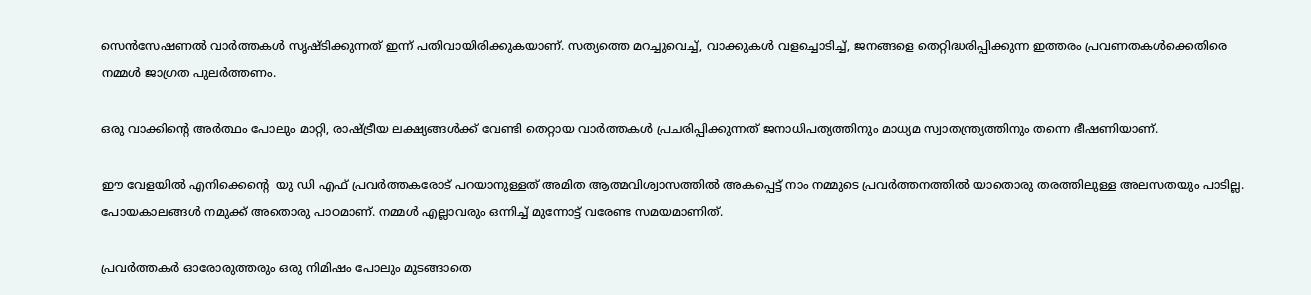സെൻസേഷണല്‍ വാർത്തകൾ സൃഷ്ടിക്കുന്നത് ഇന്ന് പതിവായിരിക്കുകയാണ്. സത്യത്തെ മറച്ചുവെച്ച്, വാക്കുകൾ വളച്ചൊടിച്ച്, ജനങ്ങളെ തെറ്റിദ്ധരിപ്പിക്കുന്ന ഇത്തരം പ്രവണതകൾക്കെതിരെ നമ്മൾ ജാഗ്രത പുലർത്തണം.

ഒരു വാക്കിന്റെ അർത്ഥം പോലും മാറ്റി, രാഷ്ട്രീയ ലക്ഷ്യങ്ങൾക്ക് വേണ്ടി തെറ്റായ വാർത്തകൾ പ്രചരിപ്പിക്കുന്നത് ജനാധിപത്യത്തിനും മാധ്യമ സ്വാതന്ത്ര്യത്തിനും തന്നെ ഭീഷണിയാണ്.

ഈ വേളയിൽ എനിക്കെന്റെ  യു ഡി എഫ് പ്രവർത്തകരോട് പറയാനുള്ളത് അമിത ആത്മവിശ്വാസത്തിൽ അകപ്പെട്ട് നാം നമ്മുടെ പ്രവർത്തനത്തിൽ യാതൊരു തരത്തിലുള്ള അലസതയും പാടില്ല. പോയകാലങ്ങൾ നമുക്ക് അതൊരു പാഠമാണ്. നമ്മൾ എല്ലാവരും ഒന്നിച്ച് മുന്നോട്ട് വരേണ്ട സമയമാണിത്.

പ്രവർത്തകർ ഓരോരുത്തരും ഒരു നിമിഷം പോലും മുടങ്ങാതെ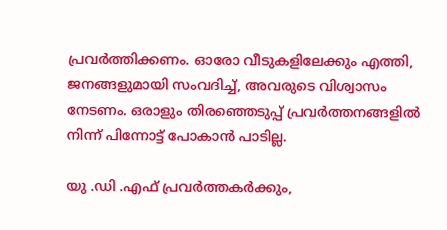പ്രവർത്തിക്കണം. ഓരോ വീടുകളിലേക്കും എത്തി, ജനങ്ങളുമായി സംവദിച്ച്, അവരുടെ വിശ്വാസം നേടണം. ഒരാളും തിരഞ്ഞെടുപ്പ് പ്രവർത്തനങ്ങളിൽ നിന്ന് പിന്നോട്ട് പോകാൻ പാടില്ല.

യു .ഡി .എഫ് പ്രവർത്തകർക്കും,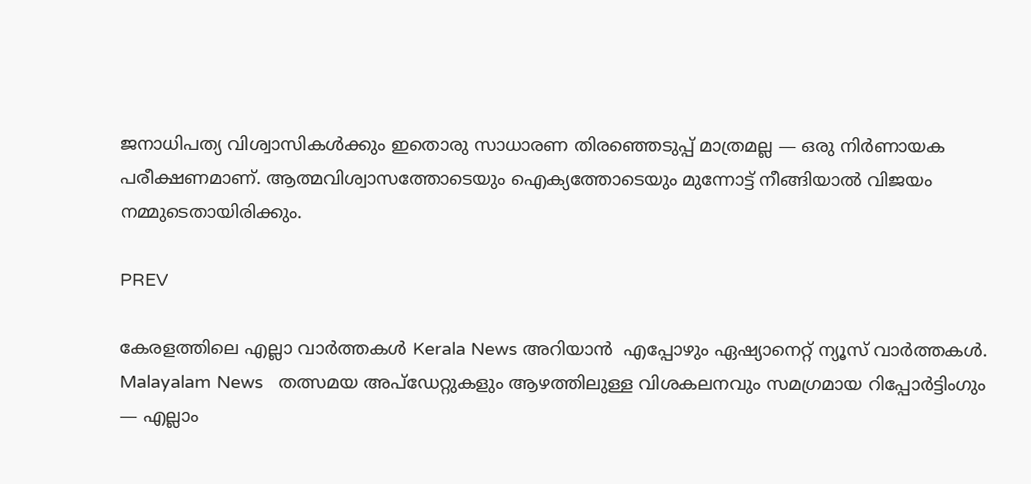ജനാധിപത്യ വിശ്വാസികൾക്കും ഇതൊരു സാധാരണ തിരഞ്ഞെടുപ്പ് മാത്രമല്ല — ഒരു നിർണായക പരീക്ഷണമാണ്. ആത്മവിശ്വാസത്തോടെയും ഐക്യത്തോടെയും മുന്നോട്ട് നീങ്ങിയാൽ വിജയം നമ്മുടെതായിരിക്കും.

PREV

കേരളത്തിലെ എല്ലാ വാർത്തകൾ Kerala News അറിയാൻ  എപ്പോഴും ഏഷ്യാനെറ്റ് ന്യൂസ് വാർത്തകൾ.  Malayalam News   തത്സമയ അപ്‌ഡേറ്റുകളും ആഴത്തിലുള്ള വിശകലനവും സമഗ്രമായ റിപ്പോർട്ടിംഗും — എല്ലാം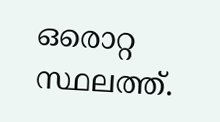ഒരൊറ്റ സ്ഥലത്ത്.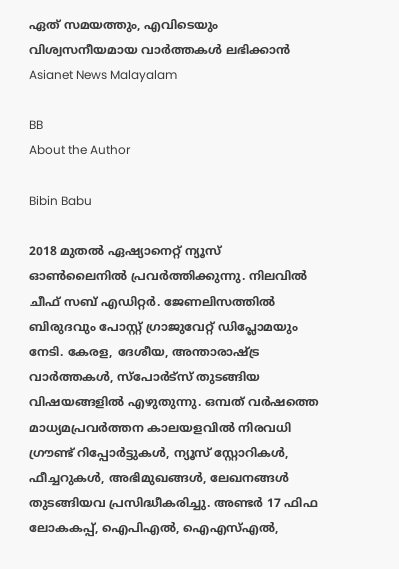ഏത് സമയത്തും, എവിടെയും വിശ്വസനീയമായ വാർത്തകൾ ലഭിക്കാൻ Asianet News Malayalam

BB
About the Author

Bibin Babu

2018 മുതല്‍ ഏഷ്യാനെറ്റ് ന്യൂസ് ഓണ്‍ലൈനില്‍ പ്രവര്‍ത്തിക്കുന്നു. നിലവില്‍ ചീഫ് സബ് എഡിറ്റർ. ജേണലിസത്തില്‍ ബിരുദവും പോസ്റ്റ് ഗ്രാജുവേറ്റ് ഡിപ്ലോമയും നേടി. കേരള, ദേശീയ, അന്താരാഷ്ട്ര വാര്‍ത്തകള്‍, സ്പോര്‍ട്സ് തുടങ്ങിയ വിഷയങ്ങളില്‍ എഴുതുന്നു. ഒമ്പത് വര്‍ഷത്തെ മാധ്യമപ്രവര്‍ത്തന കാലയളവില്‍ നിരവധി ഗ്രൗണ്ട് റിപ്പോര്‍ട്ടുകള്‍, ന്യൂസ് സ്റ്റോറികള്‍, ഫീച്ചറുകള്‍, അഭിമുഖങ്ങള്‍, ലേഖനങ്ങള്‍ തുടങ്ങിയവ പ്രസിദ്ധീകരിച്ചു. അണ്ടര്‍ 17 ഫിഫ ലോകകപ്പ്, ഐപിഎൽ, ഐഎസ്എൽ,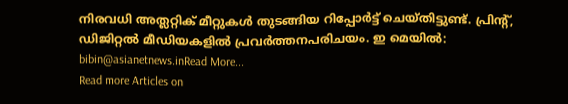നിരവധി അത്ലറ്റിക് മീറ്റുകൾ തുടങ്ങിയ റിപ്പോര്‍ട്ട് ചെയ്തിട്ടുണ്ട്. പ്രിന്‍റ്, ഡിജിറ്റല്‍ മീഡിയകളില്‍ പ്രവര്‍ത്തനപരിചയം. ഇ മെയില്‍: bibin@asianetnews.inRead More...
Read more Articles on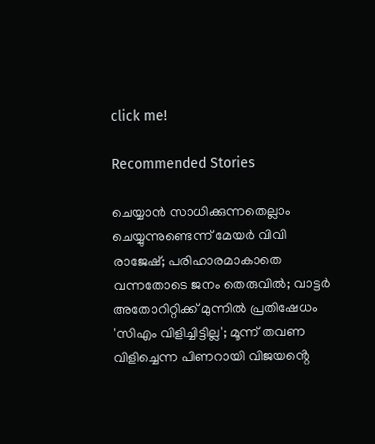click me!

Recommended Stories

ചെയ്യാൻ സാധിക്കുന്നതെല്ലാം ചെയ്യുന്നുണ്ടെന്ന് മേയർ വിവി രാജേഷ്; പരിഹാരമാകാതെ വന്നതോടെ ജനം തെരുവിൽ; വാട്ടർ അതോറിറ്റിക്ക് മുന്നിൽ പ്രതിഷേധം
'സിഎം വിളിച്ചിട്ടില്ല'; മൂന്ന് തവണ വിളിച്ചെന്ന പിണറായി വിജയൻ്റെ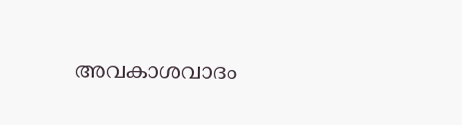അവകാശവാദം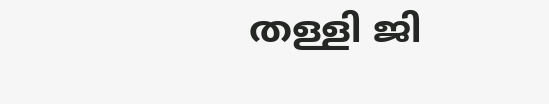തള്ളി ജി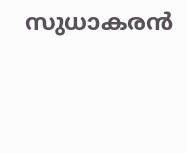സുധാകരൻ